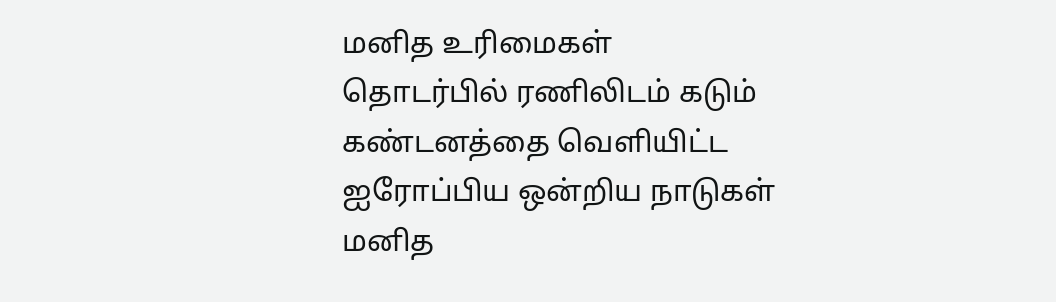மனித உரிமைகள் தொடர்பில் ரணிலிடம் கடும் கண்டனத்தை வெளியிட்ட ஐரோப்பிய ஒன்றிய நாடுகள்
மனித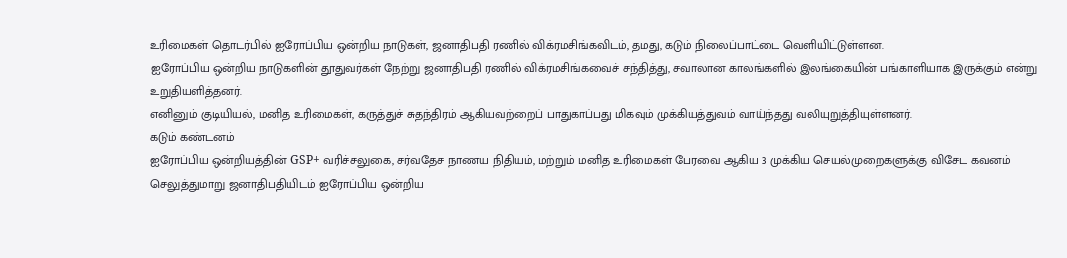உரிமைகள் தொடர்பில் ஐரோப்பிய ஒன்றிய நாடுகள், ஜனாதிபதி ரணில் விக்ரமசிங்கவிடம், தமது, கடும் நிலைப்பாட்டை வெளியிட்டுள்ளன.
ஐரோப்பிய ஒன்றிய நாடுகளின் தூதுவர்கள் நேற்று ஜனாதிபதி ரணில் விக்ரமசிங்கவைச் சந்தித்து, சவாலான காலங்களில் இலங்கையின் பங்காளியாக இருக்கும் என்று உறுதியளித்தனர்.
எனினும் குடியியல், மனித உரிமைகள், கருத்துச் சுதந்திரம் ஆகியவற்றைப் பாதுகாப்பது மிகவும் முக்கியத்துவம் வாய்ந்தது வலியுறுத்தியுள்ளனர்.
கடும் கண்டனம்
ஐரோப்பிய ஒன்றியத்தின் GSP+ வரிச்சலுகை, சர்வதேச நாணய நிதியம், மற்றும் மனித உரிமைகள் பேரவை ஆகிய 3 முக்கிய செயல்முறைகளுக்கு விசேட கவனம் செலுத்துமாறு ஜனாதிபதியிடம் ஐரோப்பிய ஒன்றிய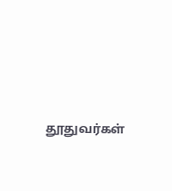தூதுவர்கள்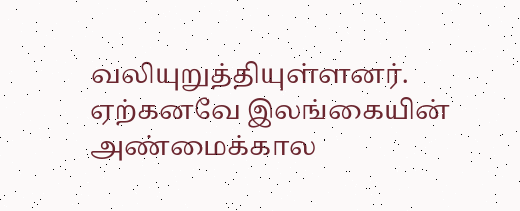வலியுறுத்தியுள்ளனர்.
ஏற்கனவே இலங்கையின் அண்மைக்கால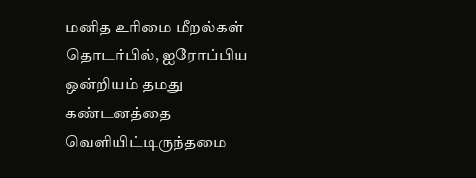மனித உரிமை மீறல்கள் தொடர்பில், ஐரோப்பிய ஒன்றியம் தமது கண்டனத்தை வெளியிட்டிருந்தமை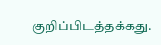குறிப்பிடத்தக்கது.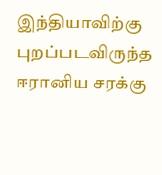இந்தியாவிற்கு புறப்படவிருந்த ஈரானிய சரக்கு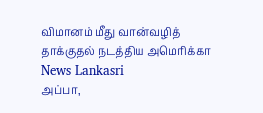விமானம் மீது வான்வழித் தாக்குதல் நடத்திய அமெரிக்கா News Lankasri
அப்பா,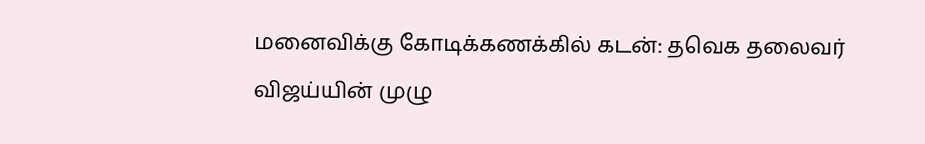மனைவிக்கு கோடிக்கணக்கில் கடன்: தவெக தலைவர் விஜய்யின் முழு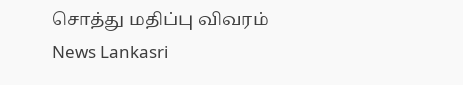சொத்து மதிப்பு விவரம் News Lankasri